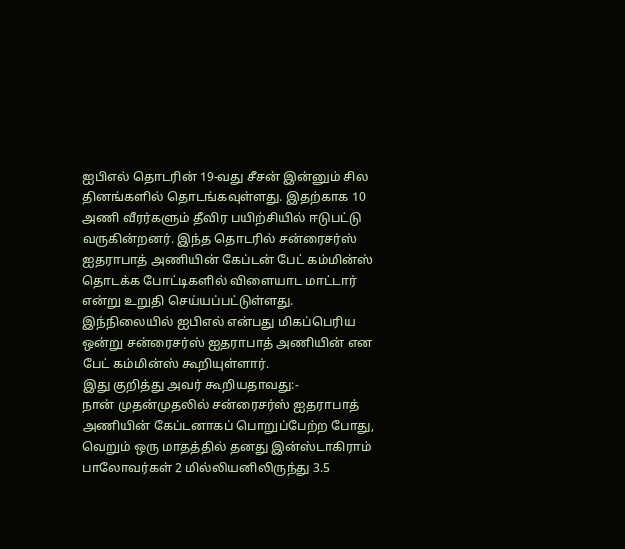ஐபிஎல் தொடரின் 19-வது சீசன் இன்னும் சில தினங்களில் தொடங்கவுள்ளது. இதற்காக 10 அணி வீரர்களும் தீவிர பயிற்சியில் ஈடுபட்டு வருகின்றனர். இந்த தொடரில் சன்ரைசர்ஸ் ஐதராபாத் அணியின் கேப்டன் பேட் கம்மின்ஸ் தொடக்க போட்டிகளில் விளையாட மாட்டார் என்று உறுதி செய்யப்பட்டுள்ளது.
இந்நிலையில் ஐபிஎல் என்பது மிகப்பெரிய ஒன்று சன்ரைசர்ஸ் ஐதராபாத் அணியின் என பேட் கம்மின்ஸ் கூறியுள்ளார்.
இது குறித்து அவர் கூறியதாவது:-
நான் முதன்முதலில் சன்ரைசர்ஸ் ஐதராபாத் அணியின் கேப்டனாகப் பொறுப்பேற்ற போது, வெறும் ஒரு மாதத்தில் தனது இன்ஸ்டாகிராம் பாலோவர்கள் 2 மில்லியனிலிருந்து 3.5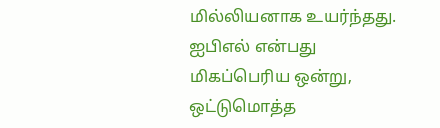மில்லியனாக உயர்ந்தது. ஐபிஎல் என்பது மிகப்பெரிய ஒன்று, ஒட்டுமொத்த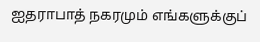ஐதராபாத் நகரமும் எங்களுக்குப்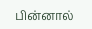பின்னால்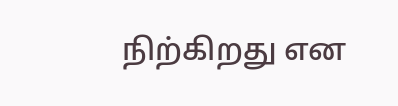நிற்கிறது என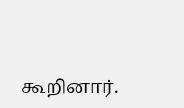கூறினார்.